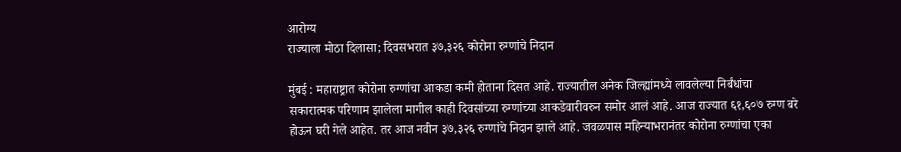आरोग्य
राज्याला मोठा दिलासा; दिवसभरात ३७,३२६ कोरोना रुग्णांचे निदान

मुंबई : महाराष्ट्रात कोरोना रुग्णांचा आकडा कमी होताना दिसत आहे. राज्यातील अनेक जिल्ह्यांमध्ये लावलेल्या निर्बंधांचा सकारात्मक परिणाम झालेला मागील काही दिवसांच्या रुग्णांच्या आकडेवारीवरुन समोर आलं आहे. आज राज्यात ६१,६०७ रुग्ण बरे होऊन घरी गेले आहेत. तर आज नवीन ३७,३२६ रुग्णांचे निदान झाले आहे. जवळपास महिन्याभरानंतर कोरोना रुग्णांचा एका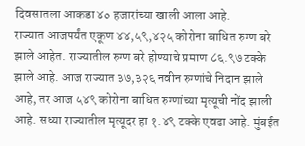दिवसातला आकडा ४० हजारांच्या खाली आला आहे.
राज्यात आजपर्यंत एकूण ४४,५९,४२५ कोरोना बाधित रुग्ण बरे झाले आहेत. राज्यातील रुग्ण बरे होण्याचे प्रमाण ८६.९७ टक्के झाले आहे. आज राज्यात ३७,३२६ नवीन रुग्णांचे निदान झाले आहे, तर आज ५४९ कोरोना बाधित रुग्णांच्या मृत्यूची नोंद झाली आहे. सध्या राज्यातील मृत्यूदर हा १.४९ टक्के एवढा आहे. मुंबईत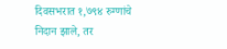दिवसभरात १,७९४ रुग्णांचे निदान झाले, तर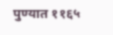पुण्यात ११६५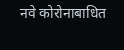नवे कोरोनाबाधित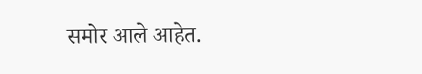समोर आले आहेत.